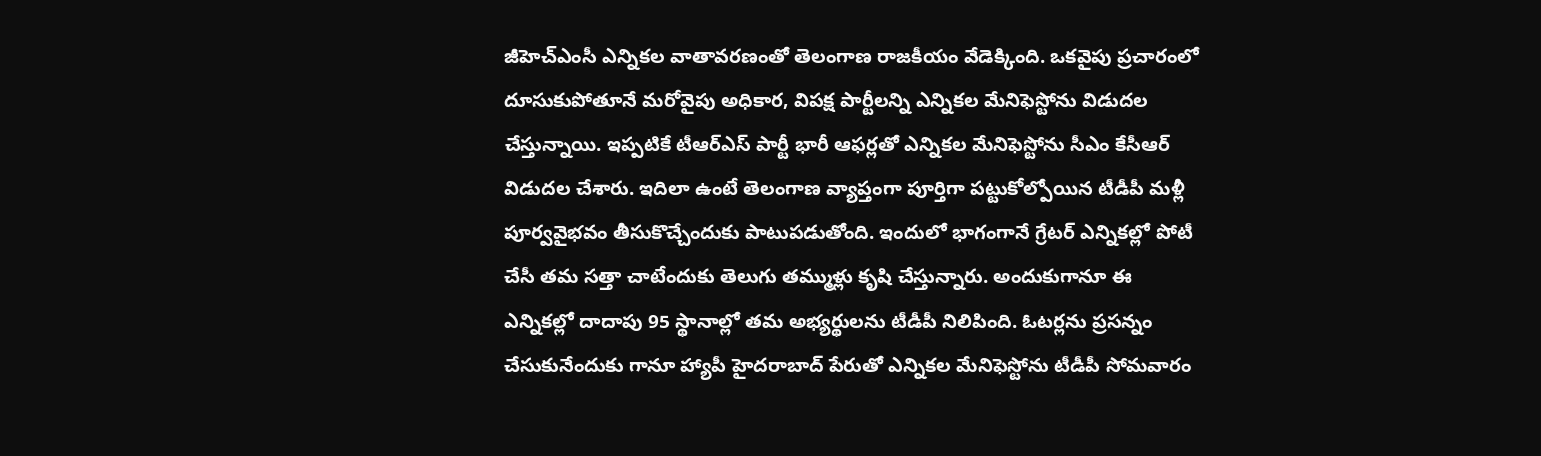జీహెచ్ఎంసీ ఎన్నికల వాతావరణంతో తెలంగాణ రాజకీయం వేడెక్కింది. ఒకవైపు ప్రచారంలో దూసుకుపోతూనే మరోవైపు అధికార, విపక్ష పార్టీలన్ని ఎన్నికల మేనిఫెస్టోను విడుదల చేస్తున్నాయి. ఇప్పటికే టీఆర్ఎస్ పార్టీ భారీ ఆఫర్లతో ఎన్నికల మేనిఫెస్టోను సీఎం కేసీఆర్ విడుదల చేశారు. ఇదిలా ఉంటే తెలంగాణ వ్యాప్తంగా పూర్తిగా పట్టుకోల్పోయిన టీడీపీ మళ్లీ పూర్వవైభవం తీసుకొచ్చేందుకు పాటుపడుతోంది. ఇందులో భాగంగానే గ్రేటర్ ఎన్నికల్లో పోటీ చేసీ తమ సత్తా చాటేందుకు తెలుగు తమ్ముళ్లు కృషి చేస్తున్నారు. అందుకుగానూ ఈ ఎన్నికల్లో దాదాపు 95 స్థానాల్లో తమ అభ్యర్థులను టీడీపీ నిలిపింది. ఓటర్లను ప్రసన్నం చేసుకునేందుకు గానూ హ్యాపీ హైదరాబాద్ పేరుతో ఎన్నికల మేనిఫెస్టోను టీడీపీ సోమవారం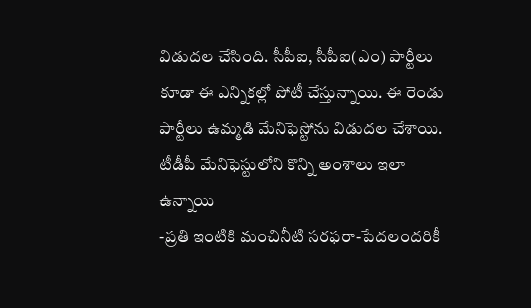విడుదల చేసింది. సీపీఐ, సీపీఐ(ఎం) పార్టీలు కూడా ఈ ఎన్నికల్లో పోటీ చేస్తున్నాయి. ఈ రెండు పార్టీలు ఉమ్మడి మేనిఫెస్టోను విడుదల చేశాయి.
టీడీపీ మేనిఫెస్టులోని కొన్ని అంశాలు ఇలా ఉన్నాయి
-ప్రతి ఇంటికి మంచినీటి సరఫరా-పేదలందరికీ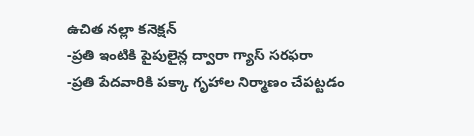ఉచిత నల్లా కనెక్షన్
-ప్రతి ఇంటికి పైపులైన్ల ద్వారా గ్యాస్ సరఫరా
-ప్రతి పేదవారికి పక్కా గృహాల నిర్మాణం చేపట్టడం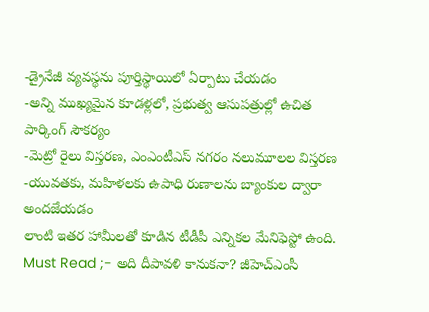-డ్రైనేజీ వ్యవస్థను పూర్తిస్థాయిలో ఏర్పాటు చేయడం
-అన్ని ముఖ్యమైన కూడళ్లలో, ప్రభుత్వ ఆసుపత్రుల్లో ఉచిత పార్కింగ్ సౌకర్యం
-మెట్రో రైలు విస్తరణ, ఎంఎంటీఎస్ నగరం నలుమూలల విస్తరణ
-యువతకు, మహిళలకు ఉపాధి రుణాలను బ్యాంకుల ద్వారా అందజేయడం
లాంటి ఇతర హామీలతో కూడిన టీడీపీ ఎన్నికల మేనిఫెస్టో ఉంది.
Must Read ;- అది దీపావళి కానుకనా? జీహెచ్ఎంసీ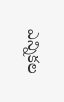ఎన్నికల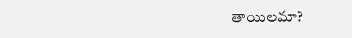తాయిలమా?